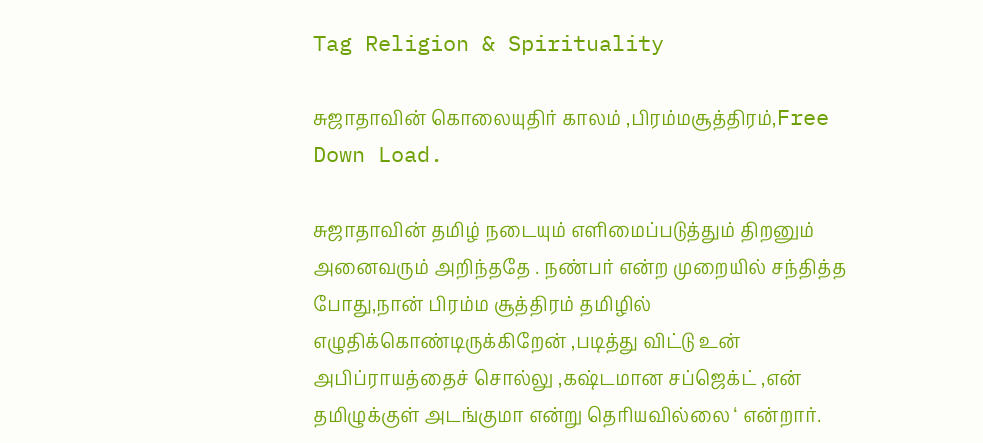Tag Religion & Spirituality

சுஜாதாவின் கொலையுதிர் காலம் ,பிரம்மசூத்திரம்,Free Down Load.

சுஜாதாவின் தமிழ் நடையும் எளிமைப்படுத்தும் திறனும் அனைவரும் அறிந்ததே . நண்பர் என்ற முறையில் சந்தித்த போது,நான் பிரம்ம சூத்திரம் தமிழில் எழுதிக்கொண்டிருக்கிறேன் ,படித்து விட்டு உன் அபிப்ராயத்தைச் சொல்லு ,கஷ்டமான சப்ஜெக்ட் ,என் தமிழுக்குள் அடங்குமா என்று தெரியவில்லை ‘ என்றார்.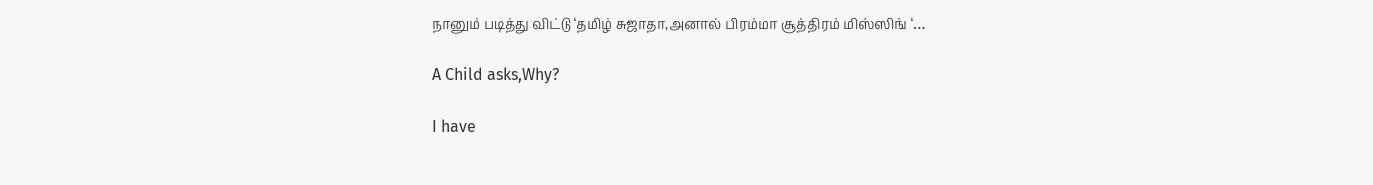நானும் படித்து விட்டு ‘தமிழ் சுஜாதா,அனால் பிரம்மா சூத்திரம் மிஸ்ஸிங் ‘…

A Child asks,Why?

I have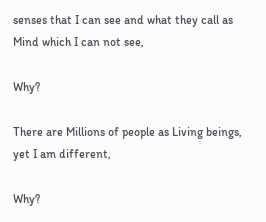senses that I can see and what they call as Mind which I can not see,

Why?

There are Millions of people as Living beings, yet I am different,

Why?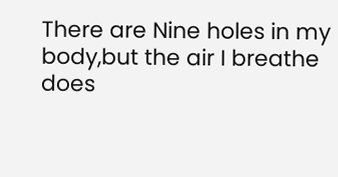There are Nine holes in my body,but the air I breathe does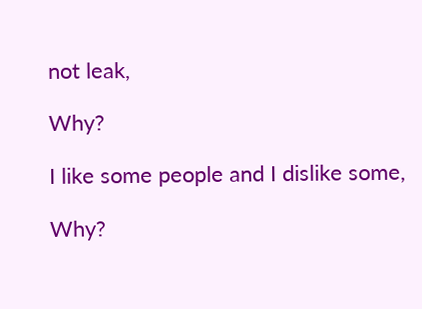not leak,

Why?

I like some people and I dislike some,

Why?